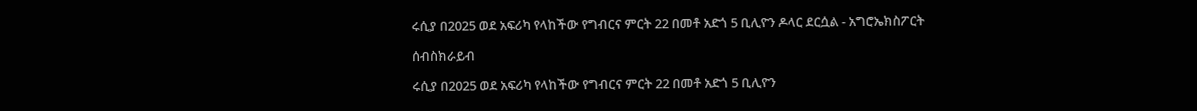ሩሲያ በ2025 ወደ አፍሪካ የላከችው የግብርና ምርት 22 በመቶ አድጎ 5 ቢሊዮን ዶላር ደርሷል - አግሮኤክስፖርት

ሰብስክራይብ

ሩሲያ በ2025 ወደ አፍሪካ የላከችው የግብርና ምርት 22 በመቶ አድጎ 5 ቢሊዮን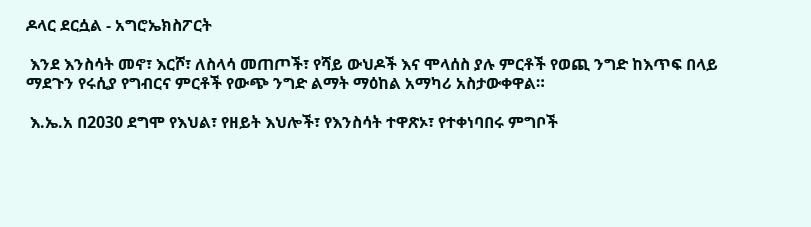ዶላር ደርሷል - አግሮኤክስፖርት

 እንደ እንስሳት መኖ፣ እርሾ፣ ለስላሳ መጠጦች፣ የሻይ ውህዶች እና ሞላሰስ ያሉ ምርቶች የወጪ ንግድ ከእጥፍ በላይ ማደጉን የሩሲያ የግብርና ምርቶች የውጭ ንግድ ልማት ማዕከል አማካሪ አስታውቀዋል።

 እ.ኤ.አ በ2030 ደግሞ የእህል፣ የዘይት እህሎች፣ የእንስሳት ተዋጽኦ፣ የተቀነባበሩ ምግቦች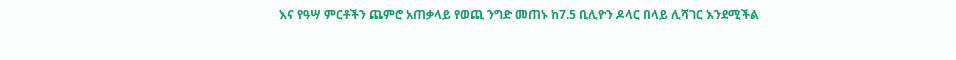እና የዓሣ ምርቶችን ጨምሮ አጠቃላይ የወጪ ንግድ መጠኑ ከ7.5 ቢሊዮን ዶላር በላይ ሊሻገር እንደሚችል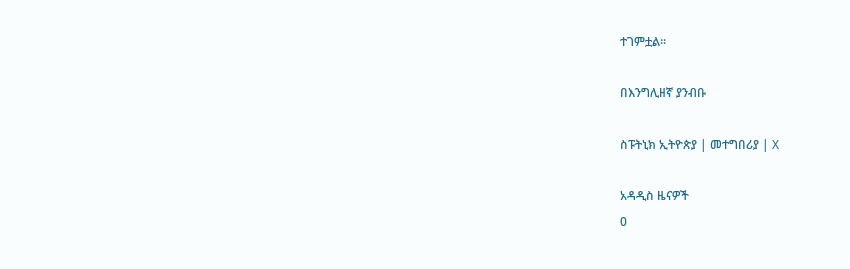ተገምቷል።

በእንግሊዘኛ ያንብቡ

ስፑትኒክ ኢትዮጵያ | መተግበሪያ | X

አዳዲስ ዜናዎች
0